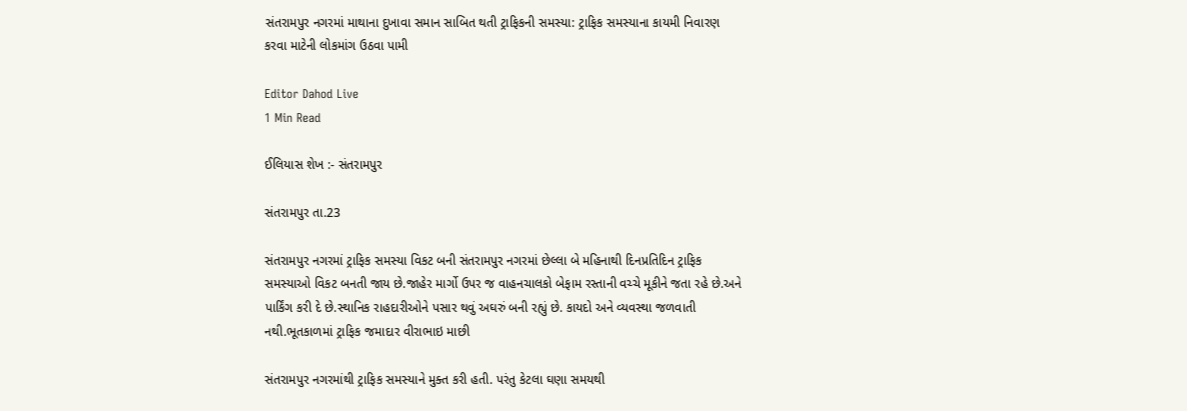સંતરામપુર નગરમાં માથાના દુખાવા સમાન સાબિત થતી ટ્રાફિકની સમસ્યા: ટ્રાફિક સમસ્યાના કાયમી નિવારણ કરવા માટેની લોકમાંગ ઉઠવા પામી

Editor Dahod Live
1 Min Read

ઈલિયાસ શેખ :- સંતરામપુર

સંતરામપુર તા.23

સંતરામપુર નગરમાં ટ્રાફિક સમસ્યા વિકટ બની સંતરામપુર નગરમાં છેલ્લા બે મહિનાથી દિનપ્રતિદિન ટ્રાફિક સમસ્યાઓ વિકટ બનતી જાય છે.જાહેર માર્ગો ઉપર જ વાહનચાલકો બેફામ રસ્તાની વચ્ચે મૂકીને જતા રહે છે.અને પાર્કિંગ કરી દે છે.સ્થાનિક રાહદારીઓને પસાર થવું અઘરું બની રહ્યું છે. કાયદો અને વ્યવસ્થા જળવાતી નથી.ભૂતકાળમાં ટ્રાફિક જમાદાર વીરાભાઇ માછી

સંતરામપુર નગરમાંથી ટ્રાફિક સમસ્યાને મુક્ત કરી હતી. પરંતુ કેટલા ઘણા સમયથી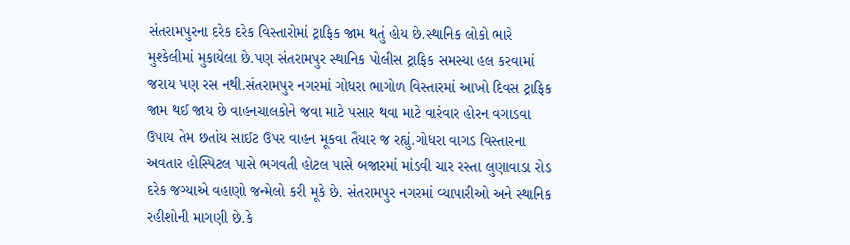સંતરામપુરના દરેક દરેક વિસ્તારોમાં ટ્રાફિક જામ થતું હોય છે.સ્થાનિક લોકો ભારે મુશ્કેલીમાં મુકાયેલા છે.પણ સંતરામપુર સ્થાનિક પોલીસ ટ્રાફિક સમસ્યા હલ કરવામાં જરાય પણ રસ નથી.સંતરામપુર નગરમાં ગોધરા ભાગોળ વિસ્તારમાં આખો દિવસ ટ્રાફિક જામ થઈ જાય છે વાહનચાલકોને જવા માટે પસાર થવા માટે વારંવાર હોરન વગાડવા ઉપાય તેમ છતાંય સાઈટ ઉપર વાહન મૂકવા તૈયાર જ રહ્યું.ગોધરા વાગડ વિસ્તારના અવતાર હોસ્પિટલ પાસે ભગવતી હોટલ પાસે બજારમાં માંડવી ચાર રસ્તા લુણાવાડા રોડ દરેક જગ્યાએ વહાણો જન્મેલો કરી મૂકે છે. સંતરામપુર નગરમાં વ્યાપારીઓ અને સ્થાનિક રહીશોની માગણી છે.કે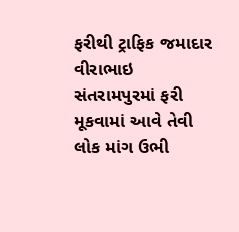ફરીથી ટ્રાફિક જમાદાર વીરાભાઇ સંતરામપુરમાં ફરી મૂકવામાં આવે તેવી લોક માંગ ઉભી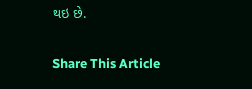થઇ છે.

Share This Article